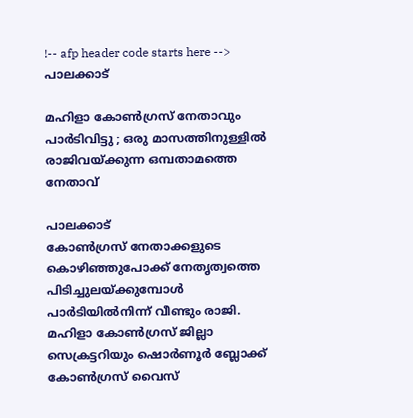!-- afp header code starts here -->
പാലക്കാട്

മഹിളാ കോൺഗ്രസ്‌ നേതാവും പാർടിവിട്ടു ; ഒരു മാസത്തിനുള്ളിൽ രാജിവയ്‌ക്കുന്ന ഒമ്പതാമത്തെ നേതാവ്‌

പാലക്കാട്
കോൺഗ്രസ് നേതാക്കളുടെ കൊഴിഞ്ഞുപോക്ക് നേതൃത്വത്തെ പിടിച്ചുലയ്ക്കുമ്പോൾ പാർടിയിൽനിന്ന് വീണ്ടും രാജി. മഹിളാ കോൺഗ്രസ് ജില്ലാ സെക്രട്ടറിയും ഷൊർണൂർ ബ്ലോക്ക് കോൺഗ്രസ് വൈസ്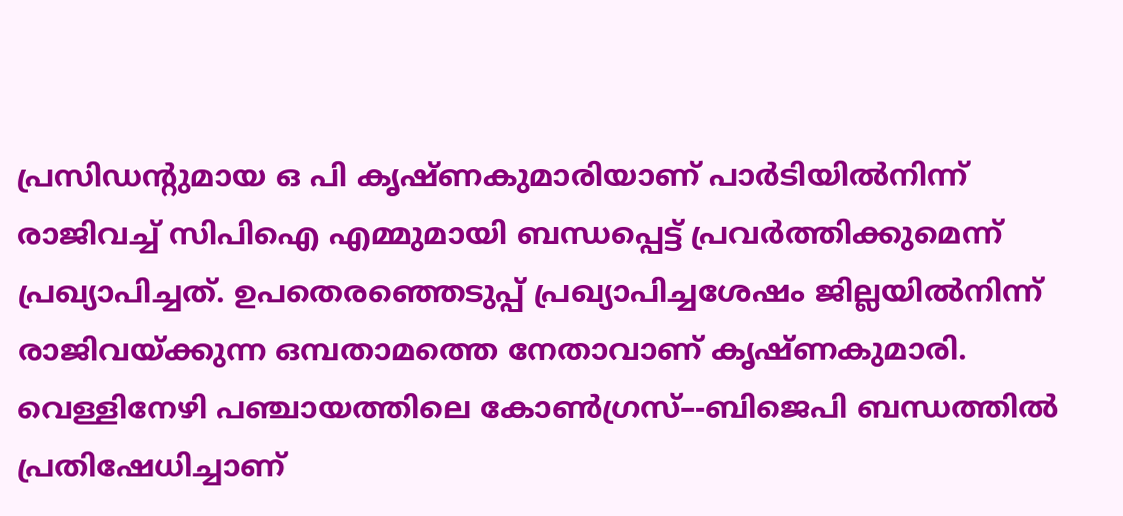പ്രസിഡന്റുമായ ഒ പി കൃഷ്ണകുമാരിയാണ് പാർടിയിൽനിന്ന് രാജിവച്ച് സിപിഐ എമ്മുമായി ബന്ധപ്പെട്ട് പ്രവർത്തിക്കുമെന്ന് പ്രഖ്യാപിച്ചത്. ഉപതെരഞ്ഞെടുപ്പ് പ്രഖ്യാപിച്ചശേഷം ജില്ലയിൽനിന്ന് രാജിവയ്ക്കുന്ന ഒമ്പതാമത്തെ നേതാവാണ് കൃഷ്ണകുമാരി. വെള്ളിനേഴി പഞ്ചായത്തിലെ കോൺഗ്രസ്–-ബിജെപി ബന്ധത്തിൽ പ്രതിഷേധിച്ചാണ്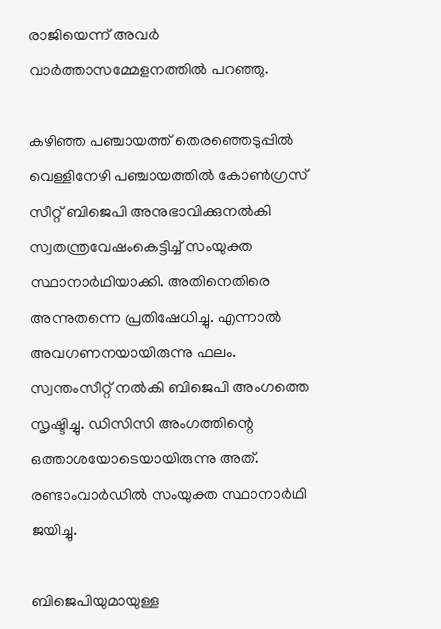രാജിയെന്ന് അവർ വാർത്താസമ്മേളനത്തിൽ പറഞ്ഞു.

കഴിഞ്ഞ പഞ്ചായത്ത് തെരഞ്ഞെടുപ്പിൽ വെള്ളിനേഴി പഞ്ചായത്തിൽ കോൺഗ്രസ് സീറ്റ് ബിജെപി അനുഭാവിക്കുനൽകി സ്വതന്ത്രവേഷംകെട്ടിച്ച് സംയുക്ത സ്ഥാനാർഥിയാക്കി. അതിനെതിരെ അന്നുതന്നെ പ്രതിഷേധിച്ചു. എന്നാൽ അവഗണനയായിരുന്നു ഫലം. സ്വന്തംസീറ്റ് നൽകി ബിജെപി അംഗത്തെ സൃഷ്ടിച്ചു. ഡിസിസി അംഗത്തിന്റെ ഒത്താശയോടെയായിരുന്നു അത്. രണ്ടാംവാർഡിൽ സംയുക്ത സ്ഥാനാർഥി ജയിച്ചു.

ബിജെപിയുമായുള്ള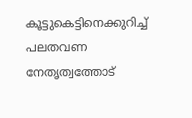കൂട്ടുകെട്ടിനെക്കുറിച്ച് പലതവണ നേതൃത്വത്തോട്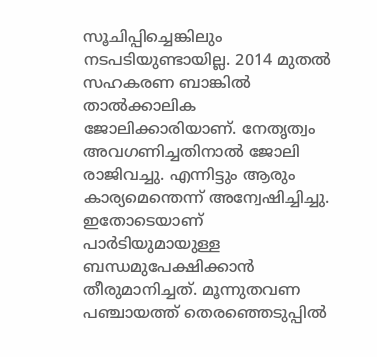സൂചിപ്പിച്ചെങ്കിലും നടപടിയുണ്ടായില്ല. 2014 മുതൽ സഹകരണ ബാങ്കിൽ താൽക്കാലിക ജോലിക്കാരിയാണ്. നേതൃത്വം അവഗണിച്ചതിനാൽ ജോലി രാജിവച്ചു. എന്നിട്ടും ആരും കാര്യമെന്തെന്ന് അന്വേഷിച്ചിച്ചു. ഇതോടെയാണ് പാർടിയുമായുള്ള ബന്ധമുപേക്ഷിക്കാൻ തീരുമാനിച്ചത്. മൂന്നുതവണ പഞ്ചായത്ത് തെരഞ്ഞെടുപ്പിൽ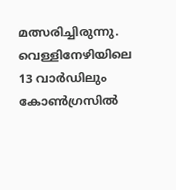മത്സരിച്ചിരുന്നു. വെള്ളിനേഴിയിലെ 13 വാർഡിലും കോൺഗ്രസിൽ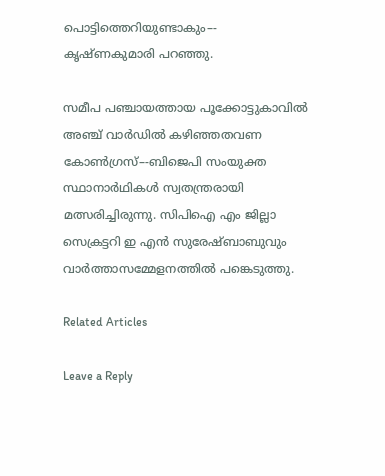പൊട്ടിത്തെറിയുണ്ടാകും–- കൃഷ്ണകുമാരി പറഞ്ഞു.

സമീപ പഞ്ചായത്തായ പൂക്കോട്ടുകാവിൽ അഞ്ച് വാർഡിൽ കഴിഞ്ഞതവണ കോൺഗ്രസ്–-ബിജെപി സംയുക്ത സ്ഥാനാർഥികൾ സ്വതന്ത്രരായി മത്സരിച്ചിരുന്നു. സിപിഐ എം ജില്ലാ സെക്രട്ടറി ഇ എൻ സുരേഷ്ബാബുവും വാർത്താസമ്മേളനത്തിൽ പങ്കെടുത്തു.

Related Articles

Leave a Reply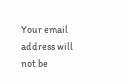Your email address will not be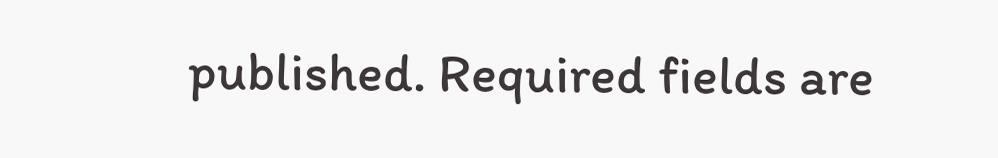published. Required fields are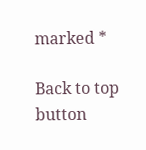marked *

Back to top button